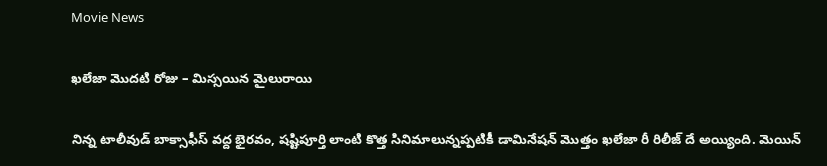Movie News

ఖలేజా మొదటి రోజు – మిస్సయిన మైలురాయి

నిన్న టాలీవుడ్ బాక్సాఫీస్ వద్ద భైరవం, షష్టిపూర్తి లాంటి కొత్త సినిమాలున్నప్పటికీ డామినేషన్ మొత్తం ఖలేజా రీ రిలీజ్ దే అయ్యింది. మెయిన్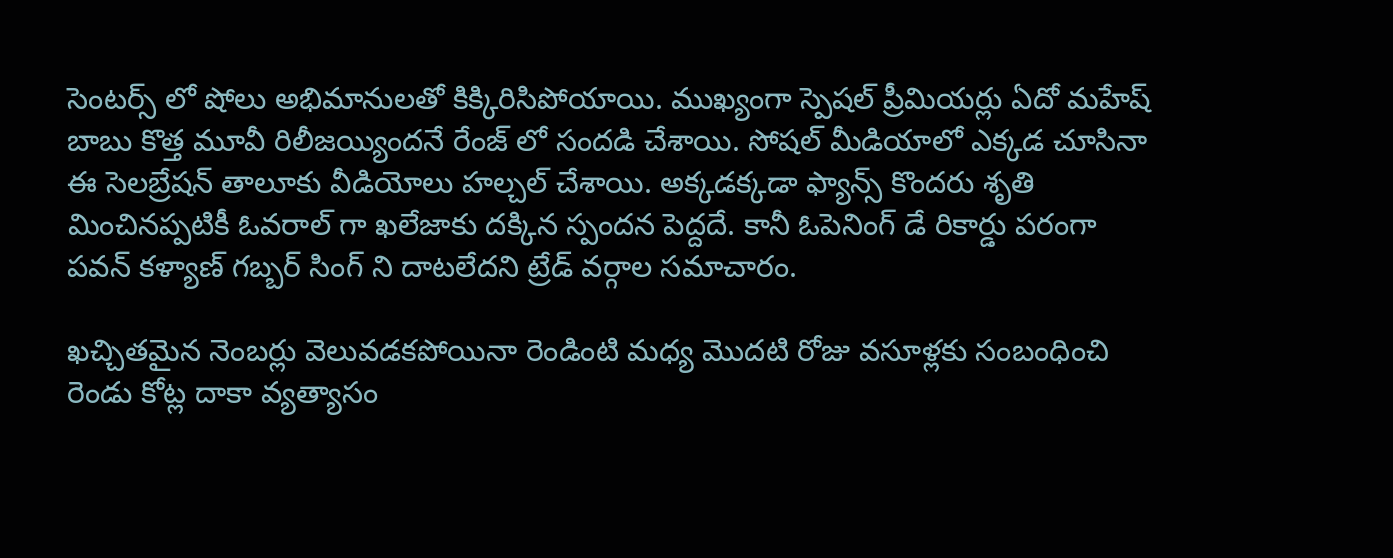సెంటర్స్ లో షోలు అభిమానులతో కిక్కిరిసిపోయాయి. ముఖ్యంగా స్పెషల్ ప్రీమియర్లు ఏదో మహేష్ బాబు కొత్త మూవీ రిలీజయ్యిందనే రేంజ్ లో సందడి చేశాయి. సోషల్ మీడియాలో ఎక్కడ చూసినా ఈ సెలబ్రేషన్ తాలూకు వీడియోలు హల్చల్ చేశాయి. అక్కడక్కడా ఫ్యాన్స్ కొందరు శృతి మించినప్పటికీ ఓవరాల్ గా ఖలేజాకు దక్కిన స్పందన పెద్దదే. కానీ ఓపెనింగ్ డే రికార్డు పరంగా పవన్ కళ్యాణ్ గబ్బర్ సింగ్ ని దాటలేదని ట్రేడ్ వర్గాల సమాచారం.

ఖచ్చితమైన నెంబర్లు వెలువడకపోయినా రెండింటి మధ్య మొదటి రోజు వసూళ్లకు సంబంధించి రెండు కోట్ల దాకా వ్యత్యాసం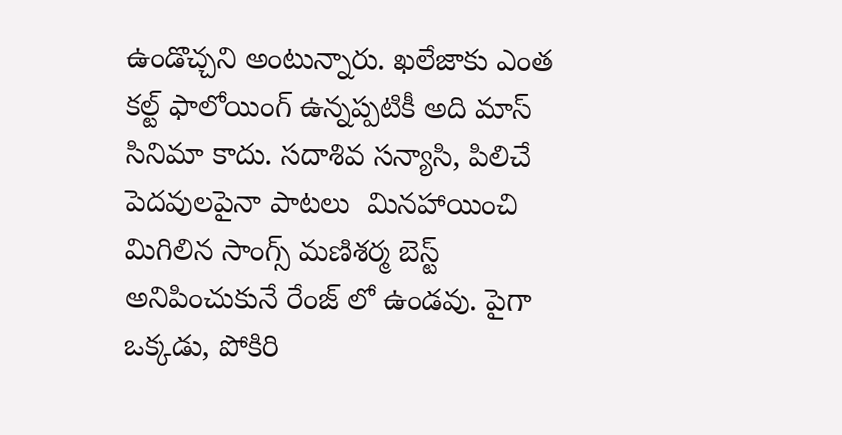ఉండొచ్చని అంటున్నారు. ఖలేజాకు ఎంత కల్ట్ ఫాలోయింగ్ ఉన్నప్పటికీ అది మాస్ సినిమా కాదు. సదాశివ సన్యాసి, పిలిచే పెదవులపైనా పాటలు  మినహాయించి మిగిలిన సాంగ్స్ మణిశర్మ బెస్ట్ అనిపించుకునే రేంజ్ లో ఉండవు. పైగా ఒక్కడు, పోకిరి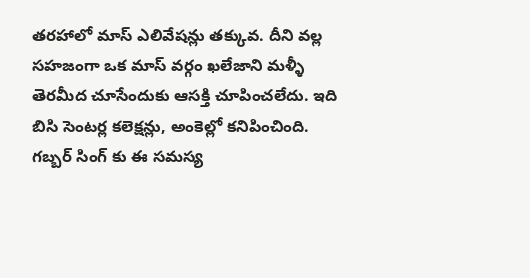తరహాలో మాస్ ఎలివేషన్లు తక్కువ. దీని వల్ల సహజంగా ఒక మాస్ వర్గం ఖలేజాని మళ్ళీ తెరమీద చూసేందుకు ఆసక్తి చూపించలేదు. ఇది బిసి సెంటర్ల కలెక్షన్లు, అంకెల్లో కనిపించింది. గబ్బర్ సింగ్ కు ఈ సమస్య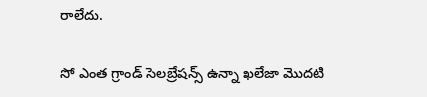రాలేదు.

సో ఎంత గ్రాండ్ సెలబ్రేషన్స్ ఉన్నా ఖలేజా మొదటి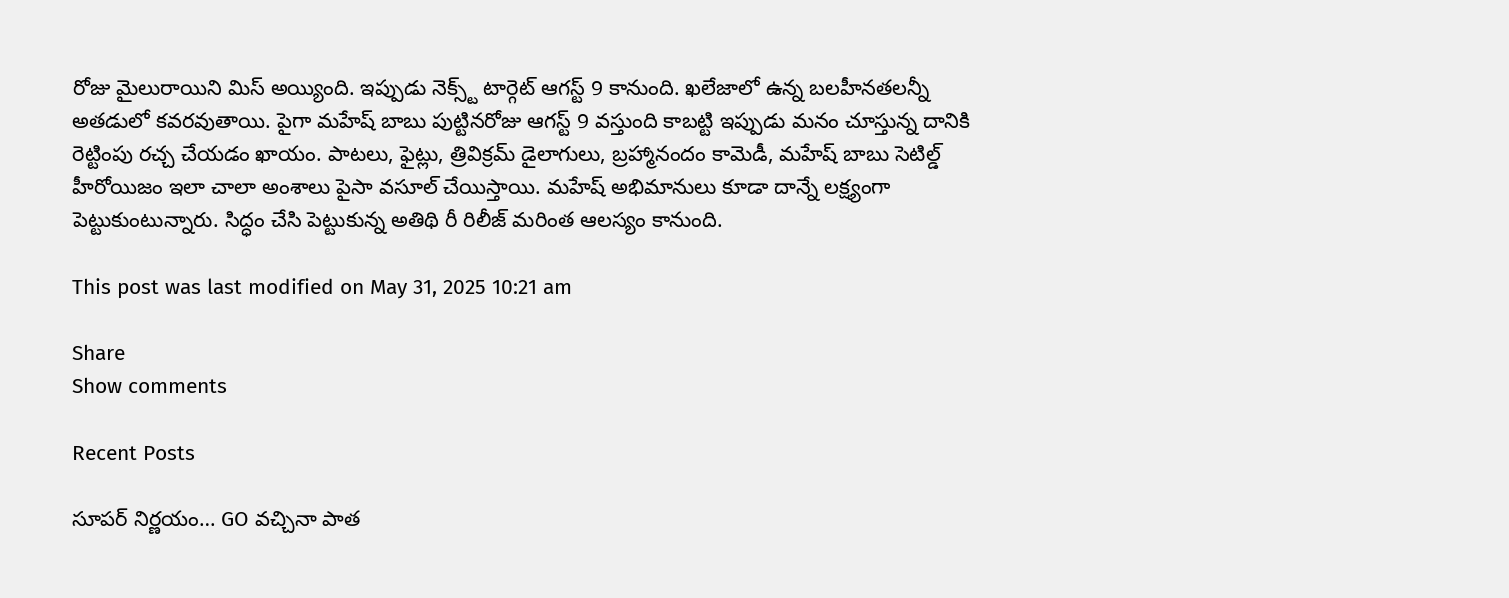రోజు మైలురాయిని మిస్ అయ్యింది. ఇప్పుడు నెక్స్ట్ టార్గెట్ ఆగస్ట్ 9 కానుంది. ఖలేజాలో ఉన్న బలహీనతలన్నీ అతడులో కవరవుతాయి. పైగా మహేష్ బాబు పుట్టినరోజు ఆగస్ట్ 9 వస్తుంది కాబట్టి ఇప్పుడు మనం చూస్తున్న దానికి రెట్టింపు రచ్చ చేయడం ఖాయం. పాటలు, ఫైట్లు, త్రివిక్రమ్ డైలాగులు, బ్రహ్మానందం కామెడీ, మహేష్ బాబు సెటిల్డ్ హీరోయిజం ఇలా చాలా అంశాలు పైసా వసూల్ చేయిస్తాయి. మహేష్ అభిమానులు కూడా దాన్నే లక్ష్యంగా పెట్టుకుంటున్నారు. సిద్ధం చేసి పెట్టుకున్న అతిథి రీ రిలీజ్ మరింత ఆలస్యం కానుంది.

This post was last modified on May 31, 2025 10:21 am

Share
Show comments

Recent Posts

సూపర్ నిర్ణయం… GO వచ్చినా పాత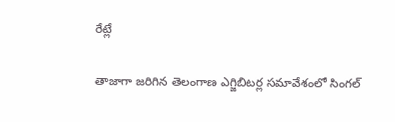రేట్లే

తాజాగా జరిగిన తెలంగాణ ఎగ్జిబిటర్ల సమావేశంలో సింగల్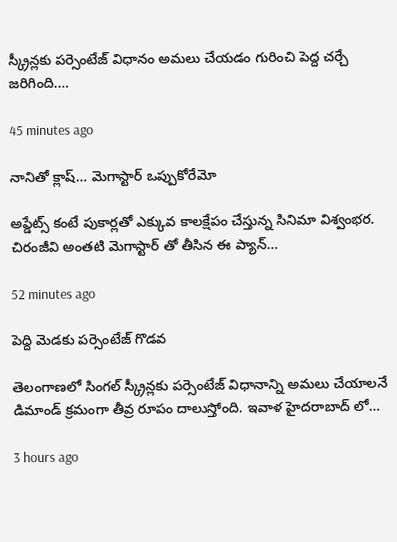స్క్రీన్లకు పర్సెంటేజ్ విధానం అమలు చేయడం గురించి పెద్ద చర్చే జరిగింది.…

45 minutes ago

నానితో క్లాష్… మెగాస్టార్ ఒప్పుకోరేమో

అప్డేట్స్ కంటే పుకార్లతో ఎక్కువ కాలక్షేపం చేస్తున్న సినిమా విశ్వంభర. చిరంజీవి అంతటి మెగాస్టార్ తో తీసిన ఈ ప్యాన్…

52 minutes ago

పెద్ది మెడకు పర్సెంటేజ్ గొడవ

తెలంగాణలో సింగల్ స్క్రీన్లకు పర్సెంటేజ్ విధానాన్ని అమలు చేయాలనే డిమాండ్ క్రమంగా తీవ్ర రూపం దాలుస్తోంది. ఇవాళ హైదరాబాద్ లో…

3 hours ago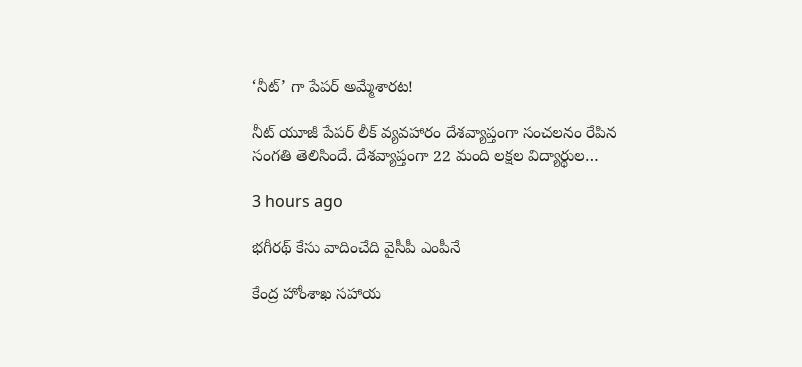‘నీట్’ గా పేపర్ అమ్మేశారట!

నీట్ యూజీ పేపర్ లీక్ వ్యవహారం దేశవ్యాప్తంగా సంచలనం రేపిన సంగతి తెలిసిందే. దేశవ్యాప్తంగా 22 మంది లక్షల విద్యార్థుల…

3 hours ago

భగీరథ్ కేసు వాదించేది వైసీపీ ఎంపీనే

కేంద్ర హోంశాఖ సహాయ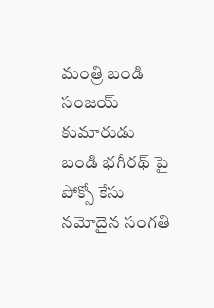మంత్రి బండి సంజయ్ కుమారుడు బండి భగీరథ్ పై పోక్సో కేసు నమోదైన సంగతి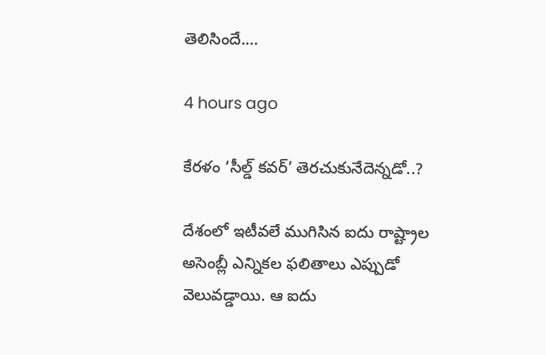తెలిసిందే.…

4 hours ago

కేరళం ‘సీల్డ్ కవర్’ తెరచుకునేదెన్నడో..?

దేశంలో ఇటీవలే ముగిసిన ఐదు రాష్ట్రాల అసెంబ్లీ ఎన్నికల ఫలితాలు ఎప్పుడో వెలువడ్డాయి. ఆ ఐదు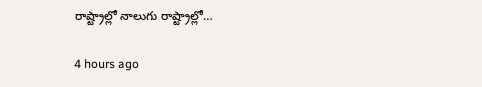రాష్ట్రాల్లో నాలుగు రాష్ట్రాల్లో…

4 hours ago